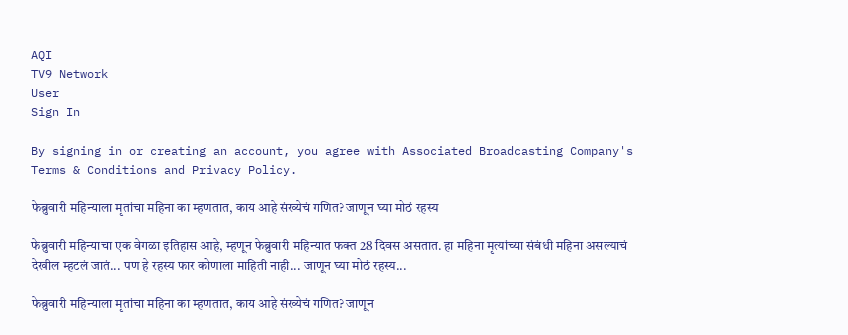AQI
TV9 Network
User
Sign In

By signing in or creating an account, you agree with Associated Broadcasting Company's Terms & Conditions and Privacy Policy.

फेब्रुवारी महिन्याला मृतांचा महिना का म्हणतात, काय आहे संख्येचं गणित? जाणून घ्या मोठं रहस्य

फेब्रुवारी महिन्याचा एक वेगळा इतिहास आहे, म्हणून फेब्रुवारी महिन्यात फक्त 28 दिवस असतात. हा महिना मृत्यांच्या संबंधी महिना असल्याचं देखील म्हटलं जातं... पण हे रहस्य फार कोणाला माहिती नाही... जाणून घ्या मोठं रहस्य...

फेब्रुवारी महिन्याला मृतांचा महिना का म्हणतात, काय आहे संख्येचं गणित? जाणून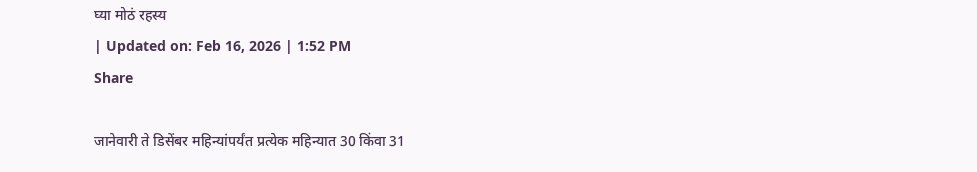घ्या मोठं रहस्य
| Updated on: Feb 16, 2026 | 1:52 PM
Share

जानेवारी ते डिसेंबर महिन्यांपर्यंत प्रत्येक महिन्यात 30 किंवा 31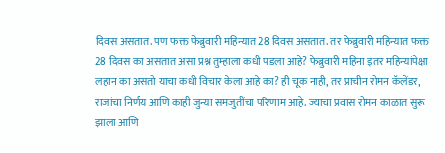दिवस असतात. पण फक्त फेब्रुवारी महिन्यात 28 दिवस असतात. तर फेब्रुवारी महिन्यात फक्त 28 दिवस का असतात असा प्रश्न तुम्हाला कधी पडला आहे? फेब्रुवारी महिना इतर महिन्यांपेक्षा लहान का असतो याचा कधी विचार केला आहे का? ही चूक नाही, तर प्राचीन रोमन कॅलेंडर, राजांचा निर्णय आणि काही जुन्या समजुतींचा परिणाम आहे. ज्याचा प्रवास रोमन काळात सुरू झाला आणि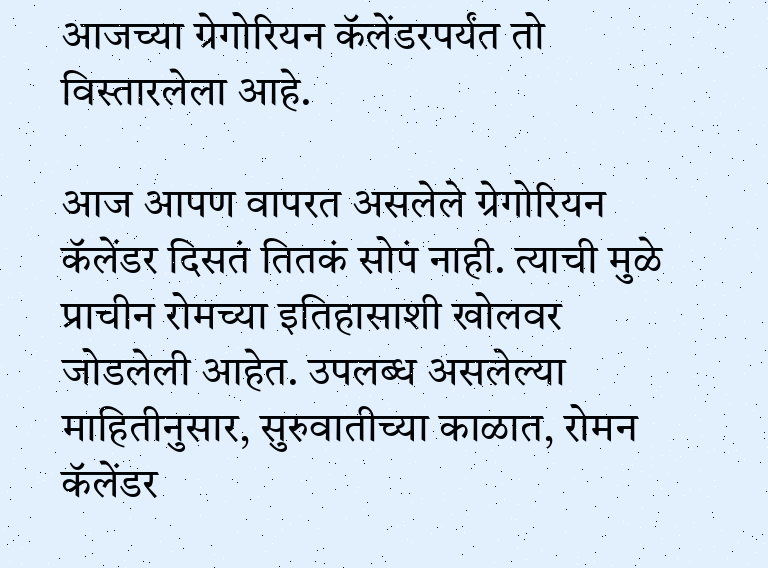आजच्या ग्रेगोरियन कॅलेंडरपर्यंत तो विस्तारलेला आहे.

आज आपण वापरत असलेले ग्रेगोरियन कॅलेंडर दिसतं तितकं सोपं नाही. त्याची मुळे प्राचीन रोमच्या इतिहासाशी खोलवर जोडलेली आहेत. उपलब्ध असलेल्या माहितीनुसार, सुरुवातीच्या काळात, रोमन कॅलेंडर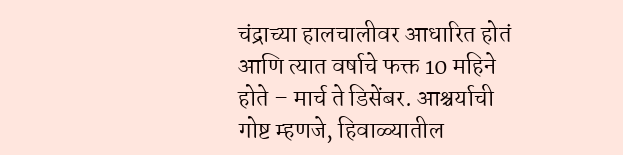चंद्राच्या हालचालीवर आधारित होतं आणि त्यात वर्षाचे फक्त 10 महिने होते – मार्च ते डिसेंबर. आश्चर्याची गोष्ट म्हणजे, हिवाळ्यातील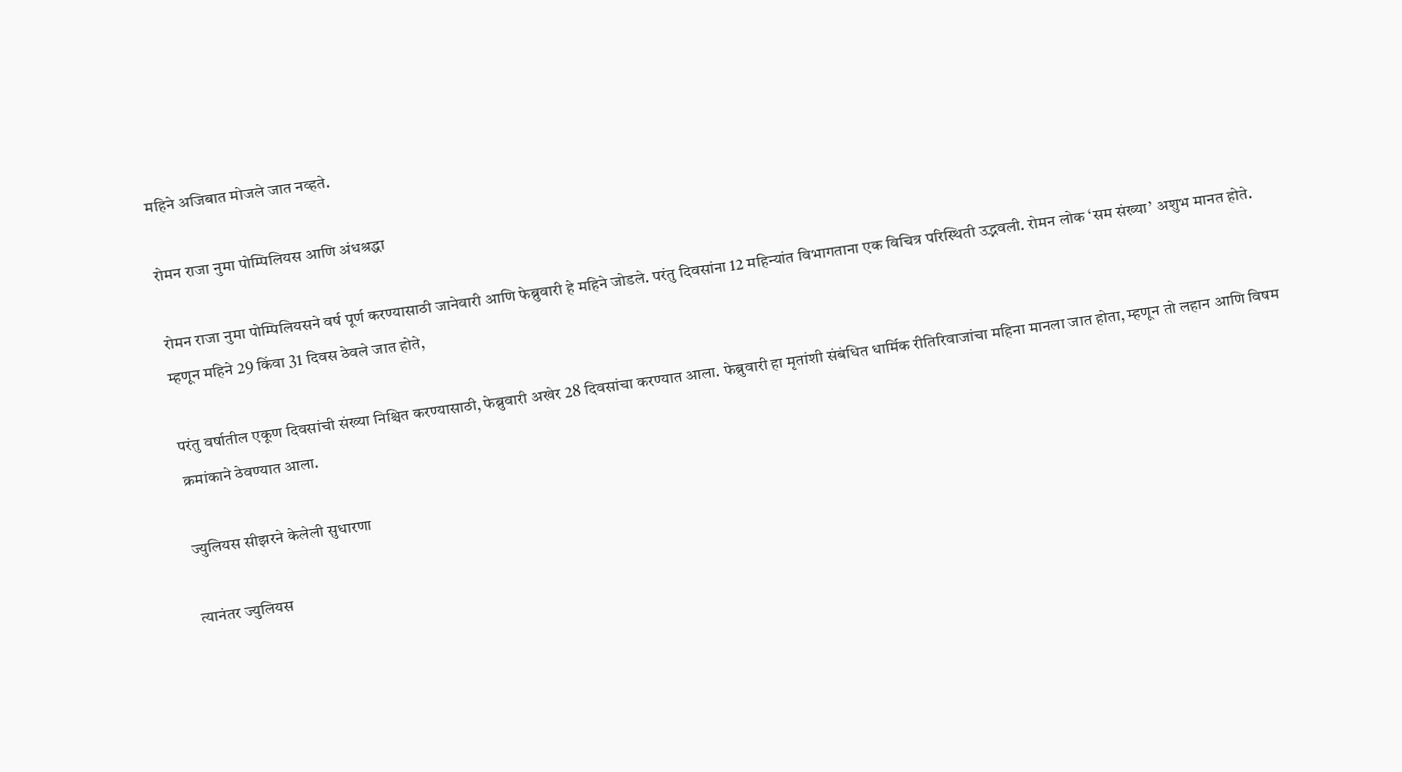महिने अजिबात मोजले जात नव्हते.

रोमन राजा नुमा पोम्पिलियस आणि अंधश्रद्धा

रोमन राजा नुमा पोम्पिलियसने वर्ष पूर्ण करण्यासाठी जानेवारी आणि फेब्रुवारी हे महिने जोडले. परंतु दिवसांना 12 महिन्यांत विभागताना एक विचित्र परिस्थिती उद्भवली. रोमन लोक ‘सम संख्या’ अशुभ मानत होते. म्हणून महिने 29 किंवा 31 दिवस ठेवले जात होते,

परंतु वर्षातील एकूण दिवसांची संख्या निश्चित करण्यासाठी, फेब्रुवारी अखेर 28 दिवसांचा करण्यात आला. फेब्रुवारी हा मृतांशी संबंधित धार्मिक रीतिरिवाजांचा महिना मानला जात होता, म्हणून तो लहान आणि विषम क्रमांकाने ठेवण्यात आला.

ज्युलियस सीझरने केलेली सुधारणा

त्यानंतर ज्युलियस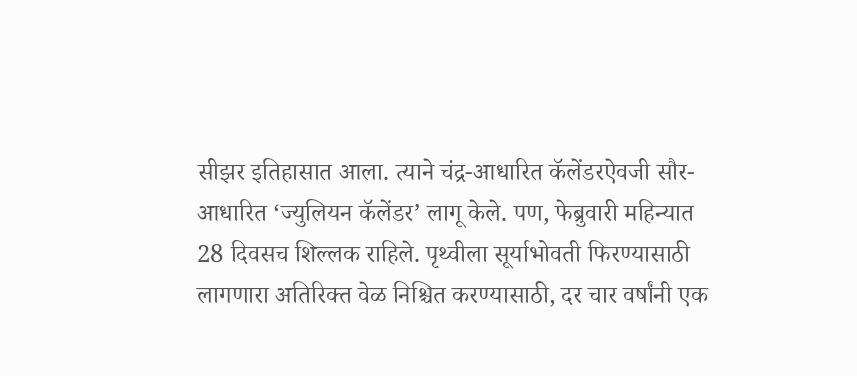सीझर इतिहासात आला. त्याने चंद्र-आधारित कॅलेंडरऐवजी सौर-आधारित ‘ज्युलियन कॅलेंडर’ लागू केले. पण, फेब्रुवारी महिन्यात 28 दिवसच शिल्लक राहिले. पृथ्वीला सूर्याभोवती फिरण्यासाठी लागणारा अतिरिक्त वेळ निश्चित करण्यासाठी, दर चार वर्षांनी एक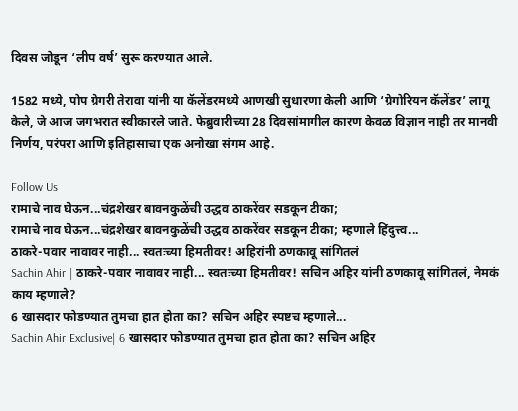दिवस जोडून ‘लीप वर्ष’ सुरू करण्यात आले.

1582 मध्ये, पोप ग्रेगरी तेरावा यांनी या कॅलेंडरमध्ये आणखी सुधारणा केली आणि ‘ग्रेगोरियन कॅलेंडर’ लागू केले, जे आज जगभरात स्वीकारले जाते. फेब्रुवारीच्या 28 दिवसांमागील कारण केवळ विज्ञान नाही तर मानवी निर्णय, परंपरा आणि इतिहासाचा एक अनोखा संगम आहे.

Follow Us
रामाचे नाव घेऊन...चंद्रशेखर बावनकुळेंची उद्धव ठाकरेंवर सडकून टीका;
रामाचे नाव घेऊन...चंद्रशेखर बावनकुळेंची उद्धव ठाकरेंवर सडकून टीका; म्हणाले हिंदुत्त्व...
ठाकरे-पवार नावावर नाही... स्वतःच्या हिमतीवर! अहिरांनी ठणकावू सांगितलं
Sachin Ahir | ठाकरे-पवार नावावर नाही... स्वतःच्या हिमतीवर! सचिन अहिर यांनी ठणकावू सांगितलं, नेमकं काय म्हणाले?
6 खासदार फोडण्यात तुमचा हात होता का? सचिन अहिर स्पष्टच म्हणाले...
Sachin Ahir Exclusive| 6 खासदार फोडण्यात तुमचा हात होता का? सचिन अहिर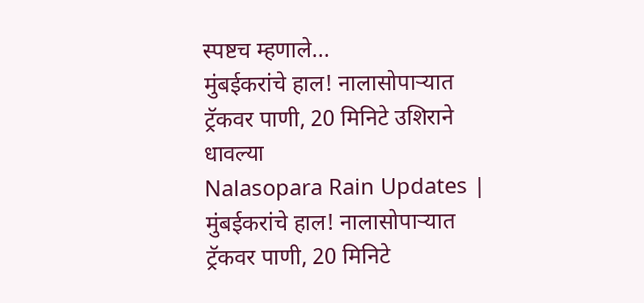स्पष्टच म्हणाले...
मुंबईकरांचे हाल! नालासोपाऱ्यात ट्रॅकवर पाणी, 20 मिनिटे उशिराने धावल्या
Nalasopara Rain Updates | मुंबईकरांचे हाल! नालासोपाऱ्यात ट्रॅकवर पाणी, 20 मिनिटे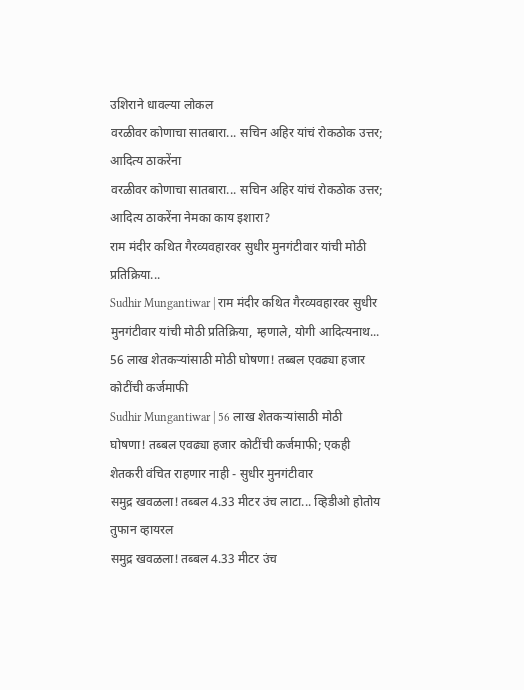उशिराने धावल्या लोकल
वरळीवर कोणाचा सातबारा... सचिन अहिर यांचं रोकठोक उत्तर; आदित्य ठाकरेंना
वरळीवर कोणाचा सातबारा... सचिन अहिर यांचं रोकठोक उत्तर; आदित्य ठाकरेंना नेमका काय इशारा?
राम मंदीर कथित गैरव्यवहारवर सुधीर मुनगंटीवार यांची मोठी प्रतिक्रिया...
Sudhir Mungantiwar | राम मंदीर कथित गैरव्यवहारवर सुधीर मुनगंटीवार यांची मोठी प्रतिक्रिया, म्हणाले, योगी आदित्यनाथ...
56 लाख शेतकऱ्यांसाठी मोठी घोषणा! तब्बल एवढ्या हजार कोटींची कर्जमाफी
Sudhir Mungantiwar | 56 लाख शेतकऱ्यांसाठी मोठी घोषणा! तब्बल एवढ्या हजार कोटींची कर्जमाफी; एकही शेतकरी वंचित राहणार नाही - सुधीर मुनगंटीवार
समुद्र खवळला! तब्बल 4.33 मीटर उंच लाटा... व्हिडीओ होतोय तुफान व्हायरल
समुद्र खवळला! तब्बल 4.33 मीटर उंच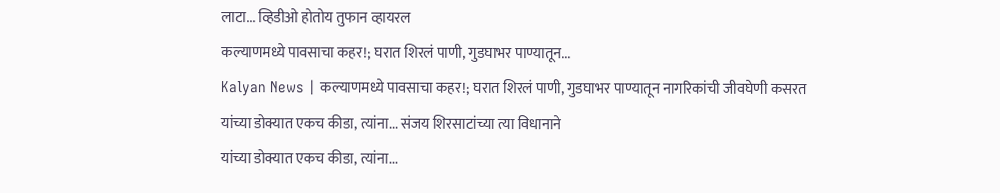लाटा... व्हिडीओ होतोय तुफान व्हायरल
कल्याणमध्ये पावसाचा कहर!; घरात शिरलं पाणी, गुडघाभर पाण्यातून...
Kalyan News | कल्याणमध्ये पावसाचा कहर!; घरात शिरलं पाणी, गुडघाभर पाण्यातून नागरिकांची जीवघेणी कसरत
यांच्या डोक्यात एकच कीडा, त्यांना... संजय शिरसाटांच्या त्या विधानाने
यांच्या डोक्यात एकच कीडा, त्यांना...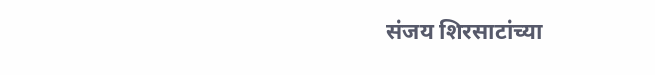संजय शिरसाटांच्या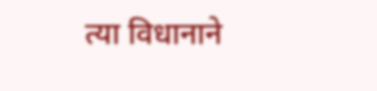त्या विधानाने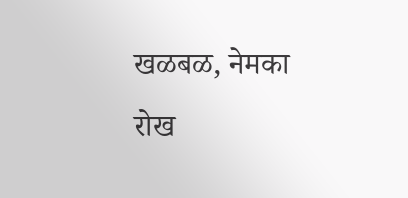खळबळ, नेमका रोख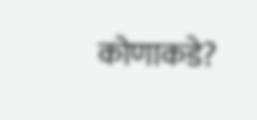कोणाकडे?